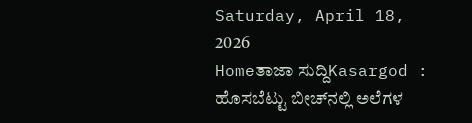Saturday, April 18, 2026
Homeತಾಜಾ ಸುದ್ದಿKasargod : ಹೊಸಬೆಟ್ಟು ಬೀಚ್‌ನಲ್ಲಿ ಅಲೆಗಳ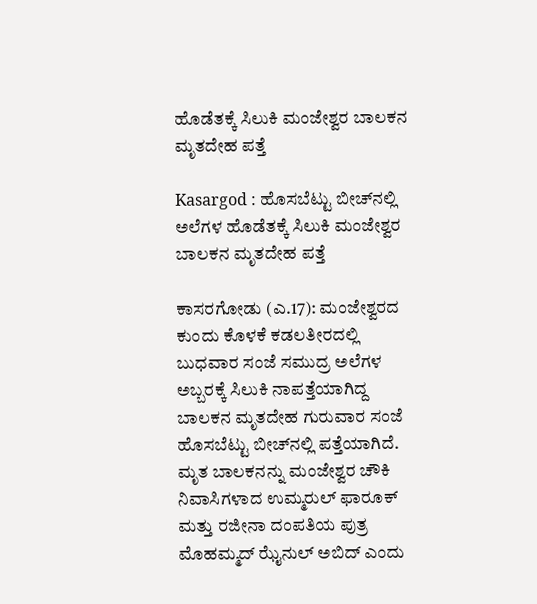ಹೊಡೆತಕ್ಕೆ ಸಿಲುಕಿ ಮಂಜೇಶ್ವರ ಬಾಲಕನ ಮೃತದೇಹ ಪತ್ತೆ

Kasargod : ಹೊಸಬೆಟ್ಟು ಬೀಚ್‌ನಲ್ಲಿ ಅಲೆಗಳ ಹೊಡೆತಕ್ಕೆ ಸಿಲುಕಿ ಮಂಜೇಶ್ವರ ಬಾಲಕನ ಮೃತದೇಹ ಪತ್ತೆ

ಕಾಸರಗೋಡು (ಎ.17): ಮಂಜೇಶ್ವರದ ಕುಂದು ಕೊಳಕೆ ಕಡಲತೀರದಲ್ಲಿ ಬುಧವಾರ ಸಂಜೆ ಸಮುದ್ರ ಅಲೆಗಳ ಅಬ್ಬರಕ್ಕೆ ಸಿಲುಕಿ ನಾಪತ್ತೆಯಾಗಿದ್ದ ಬಾಲಕನ ಮೃತದೇಹ ಗುರುವಾರ ಸಂಜೆ ಹೊಸಬೆಟ್ಟು ಬೀಚ್‌ನಲ್ಲಿ ಪತ್ತೆಯಾಗಿದೆ. ಮೃತ ಬಾಲಕನನ್ನು ಮಂಜೇಶ್ವರ ಚೌಕಿ ನಿವಾಸಿಗಳಾದ ಉಮ್ಮರುಲ್ ಫಾರೂಕ್ ಮತ್ತು ರಜೀನಾ ದಂಪತಿಯ ಪುತ್ರ ಮೊಹಮ್ಮದ್ ಝೈನುಲ್ ಅಬಿದ್ ಎಂದು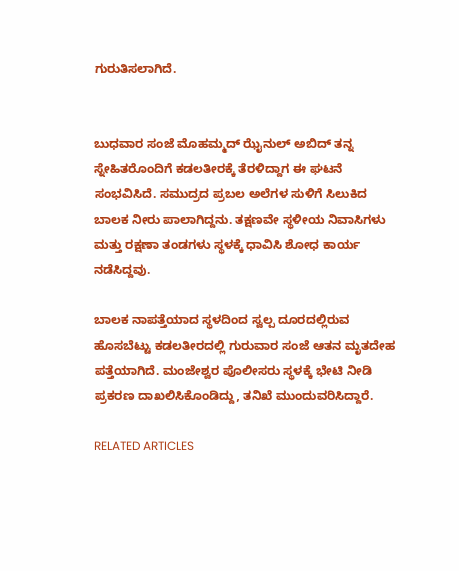ಗುರುತಿಸಲಾಗಿದೆ.


ಬುಧವಾರ ಸಂಜೆ ಮೊಹಮ್ಮದ್ ಝೈನುಲ್ ಅಬಿದ್ ತನ್ನ ಸ್ನೇಹಿತರೊಂದಿಗೆ ಕಡಲತೀರಕ್ಕೆ ತೆರಳಿದ್ದಾಗ ಈ ಘಟನೆ ಸಂಭವಿಸಿದೆ. ಸಮುದ್ರದ ಪ್ರಬಲ ಅಲೆಗಳ ಸುಳಿಗೆ ಸಿಲುಕಿದ ಬಾಲಕ ನೀರು ಪಾಲಾಗಿದ್ದನು. ತಕ್ಷಣವೇ ಸ್ಥಳೀಯ ನಿವಾಸಿಗಳು ಮತ್ತು ರಕ್ಷಣಾ ತಂಡಗಳು ಸ್ಥಳಕ್ಕೆ ಧಾವಿಸಿ ಶೋಧ ಕಾರ್ಯ ನಡೆಸಿದ್ದವು.

ಬಾಲಕ ನಾಪತ್ತೆಯಾದ ಸ್ಥಳದಿಂದ ಸ್ವಲ್ಪ ದೂರದಲ್ಲಿರುವ ಹೊಸಬೆಟ್ಟು ಕಡಲತೀರದಲ್ಲಿ ಗುರುವಾರ ಸಂಜೆ ಆತನ ಮೃತದೇಹ ಪತ್ತೆಯಾಗಿದೆ. ಮಂಜೇಶ್ವರ ಪೊಲೀಸರು ಸ್ಥಳಕ್ಕೆ ಭೇಟಿ ನೀಡಿ ಪ್ರಕರಣ ದಾಖಲಿಸಿಕೊಂಡಿದ್ದು, ತನಿಖೆ ಮುಂದುವರಿಸಿದ್ದಾರೆ.

RELATED ARTICLES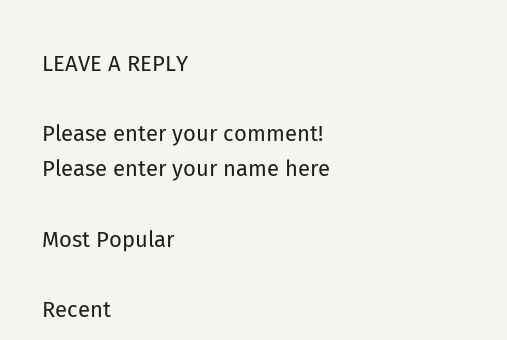LEAVE A REPLY

Please enter your comment!
Please enter your name here

Most Popular

Recent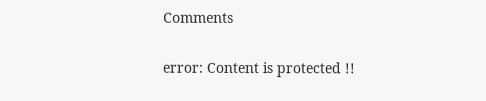Comments

error: Content is protected !!